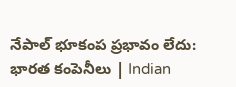నేపాల్ భూకంప ప్రభావం లేదు: భారత కంపెనీలు | Indian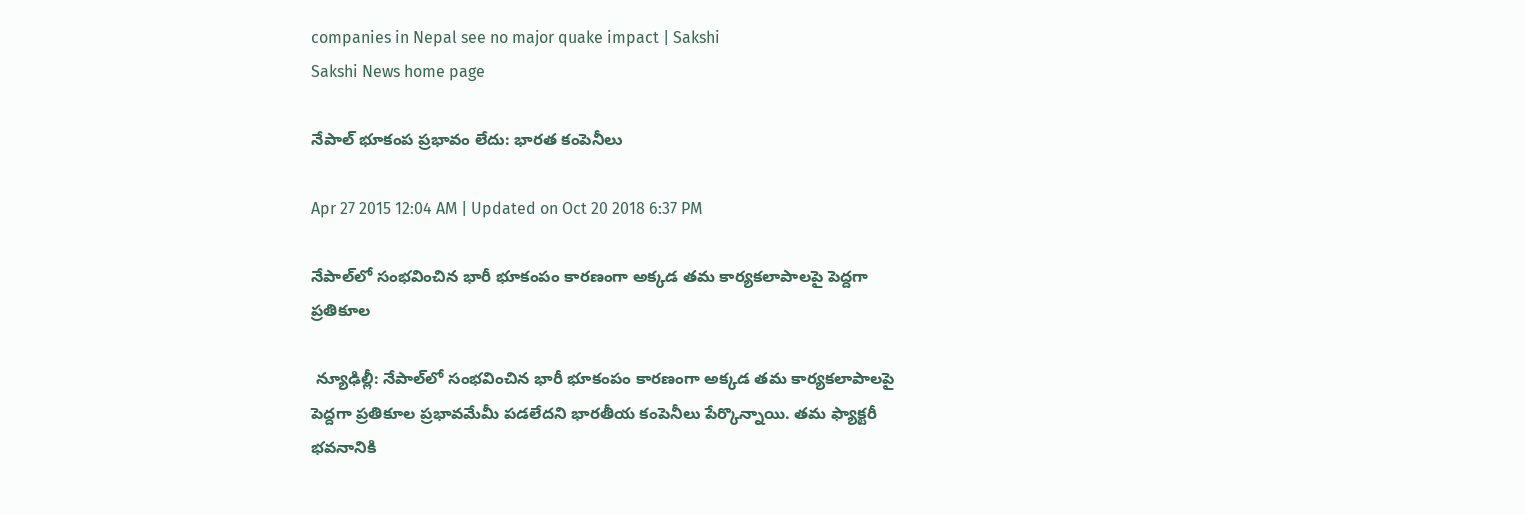companies in Nepal see no major quake impact | Sakshi
Sakshi News home page

నేపాల్ భూకంప ప్రభావం లేదు: భారత కంపెనీలు

Apr 27 2015 12:04 AM | Updated on Oct 20 2018 6:37 PM

నేపాల్‌లో సంభవించిన భారీ భూకంపం కారణంగా అక్కడ తమ కార్యకలాపాలపై పెద్దగా ప్రతికూల

 న్యూఢిల్లీ: నేపాల్‌లో సంభవించిన భారీ భూకంపం కారణంగా అక్కడ తమ కార్యకలాపాలపై పెద్దగా ప్రతికూల ప్రభావమేమీ పడలేదని భారతీయ కంపెనీలు పేర్కొన్నాయి. తమ ఫ్యాక్టరీ భవనానికి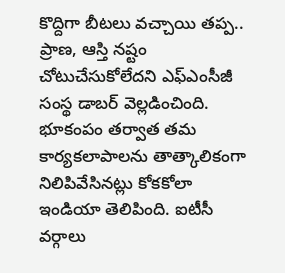కొద్దిగా బీటలు వచ్చాయి తప్ప.. ప్రాణ, ఆస్తి నష్టం చోటుచేసుకోలేదని ఎఫ్‌ఎంసీజీ సంస్థ డాబర్ వెల్లడించింది. భూకంపం తర్వాత తమ కార్యకలాపాలను తాత్కాలికంగా నిలిపివేసినట్లు కోకకోలా ఇండియా తెలిపింది. ఐటీసీ వర్గాలు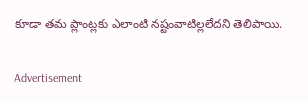కూడా తమ ప్లాంట్లకు ఎలాంటి నష్టంవాటిల్లలేదని తెలిపాయి.


Advertisement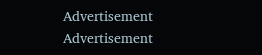Advertisement
Advertisement